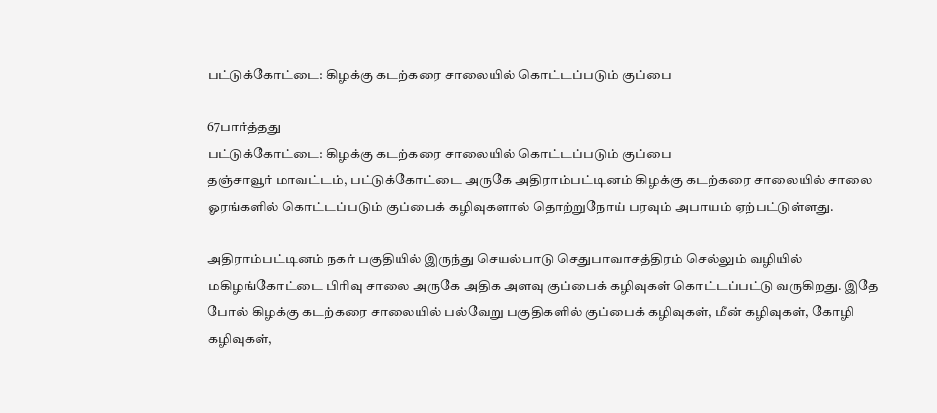பட்டுக்கோட்டை: கிழக்கு கடற்கரை சாலையில் கொட்டப்படும் குப்பை

67பார்த்தது
பட்டுக்கோட்டை: கிழக்கு கடற்கரை சாலையில் கொட்டப்படும் குப்பை
தஞ்சாவூர் மாவட்டம், பட்டுக்கோட்டை அருகே அதிராம்பட்டினம் கிழக்கு கடற்கரை சாலையில் சாலை ஓரங்களில் கொட்டப்படும் குப்பைக் கழிவுகளால் தொற்றுநோய் பரவும் அபாயம் ஏற்பட்டுள்ளது.

அதிராம்பட்டினம் நகர் பகுதியில் இருந்து செயல்பாடு செதுபாவாசத்திரம் செல்லும் வழியில் மகிழங்கோட்டை பிரிவு சாலை அருகே அதிக அளவு குப்பைக் கழிவுகள் கொட்டப்பட்டு வருகிறது. இதே போல் கிழக்கு கடற்கரை சாலையில் பல்வேறு பகுதிகளில் குப்பைக் கழிவுகள், மீன் கழிவுகள், கோழி கழிவுகள்,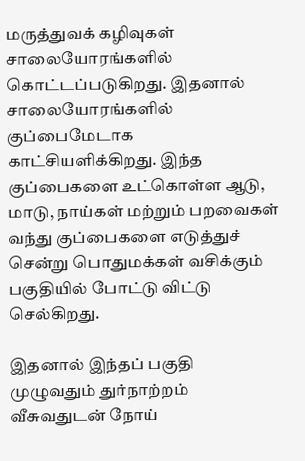மருத்துவக் கழிவுகள் சாலையோரங்களில் கொட்டப்படுகிறது. இதனால் சாலையோரங்களில் குப்பைமேடாக காட்சியளிக்கிறது. இந்த குப்பைகளை உட்கொள்ள ஆடு, மாடு, நாய்கள் மற்றும் பறவைகள் வந்து குப்பைகளை எடுத்துச் சென்று பொதுமக்கள் வசிக்கும் பகுதியில் போட்டு விட்டு செல்கிறது.

இதனால் இந்தப் பகுதி முழுவதும் துர்நாற்றம் வீசுவதுடன் நோய்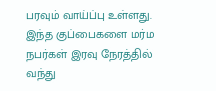பரவும் வாய்ப்பு உள்ளது. இந்த குப்பைகளை மர்ம நபர்கள் இரவு நேரத்தில் வந்து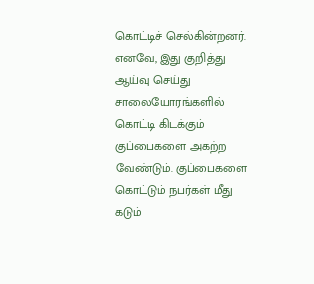கொட்டிச் செல்கின்றனர். எனவே, இது குறித்து ஆய்வு செய்து சாலையோரங்களில் கொட்டி கிடக்கும் குப்பைகளை அகற்ற வேண்டும். குப்பைகளை கொட்டும் நபர்கள் மீது கடும்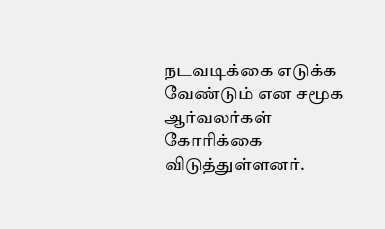நடவடிக்கை எடுக்க வேண்டும் என சமூக ஆர்வலர்கள் கோரிக்கை விடுத்துள்ளனர்.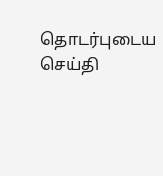தொடர்புடைய செய்தி